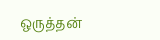ஒருத்தன்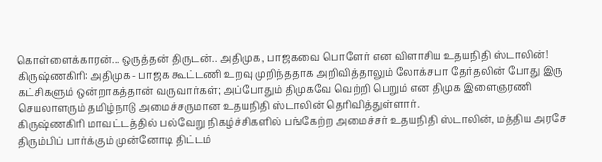கொள்ளைக்காரன்... ஒருத்தன் திருடன்.. அதிமுக, பாஜகவை பொளேர் என விளாசிய உதயநிதி ஸ்டாலின்!
கிருஷ்ணகிரி: அதிமுக- பாஜக கூட்டணி உறவு முறிந்ததாக அறிவித்தாலும் லோக்சபா தேர்தலின் போது இரு கட்சிகளும் ஒன்றாகத்தான் வருவார்கள்; அப்போதும் திமுகவே வெற்றி பெறும் என திமுக இளைஞரணி செயலாளரும் தமிழ்நாடு அமைச்சருமான உதயநிதி ஸ்டாலின் தெரிவித்துள்ளார்.
கிருஷ்ணகிரி மாவட்டத்தில் பல்வேறு நிகழ்ச்சிகளில் பங்கேற்ற அமைச்சர் உதயநிதி ஸ்டாலின், மத்திய அரசே திரும்பிப் பார்க்கும் முன்னோடி திட்டம்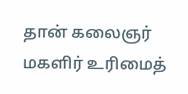தான் கலைஞர் மகளிர் உரிமைத்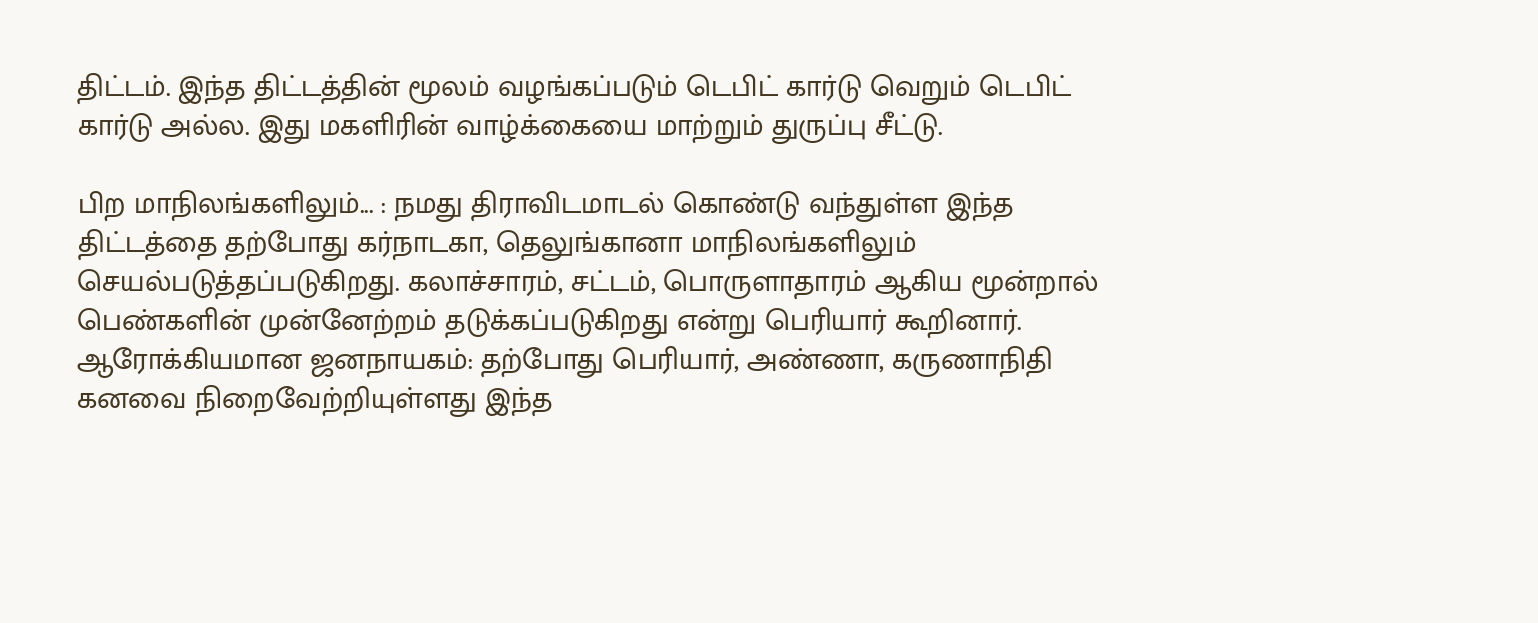திட்டம். இந்த திட்டத்தின் மூலம் வழங்கப்படும் டெபிட் கார்டு வெறும் டெபிட் கார்டு அல்ல. இது மகளிரின் வாழ்க்கையை மாற்றும் துருப்பு சீட்டு.

பிற மாநிலங்களிலும்... : நமது திராவிடமாடல் கொண்டு வந்துள்ள இந்த திட்டத்தை தற்போது கர்நாடகா, தெலுங்கானா மாநிலங்களிலும் செயல்படுத்தப்படுகிறது. கலாச்சாரம், சட்டம், பொருளாதாரம் ஆகிய மூன்றால் பெண்களின் முன்னேற்றம் தடுக்கப்படுகிறது என்று பெரியார் கூறினார்.
ஆரோக்கியமான ஜனநாயகம்: தற்போது பெரியார், அண்ணா, கருணாநிதி கனவை நிறைவேற்றியுள்ளது இந்த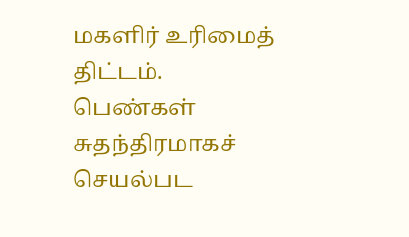மகளிர் உரிமைத் திட்டம். பெண்கள் சுதந்திரமாகச் செயல்பட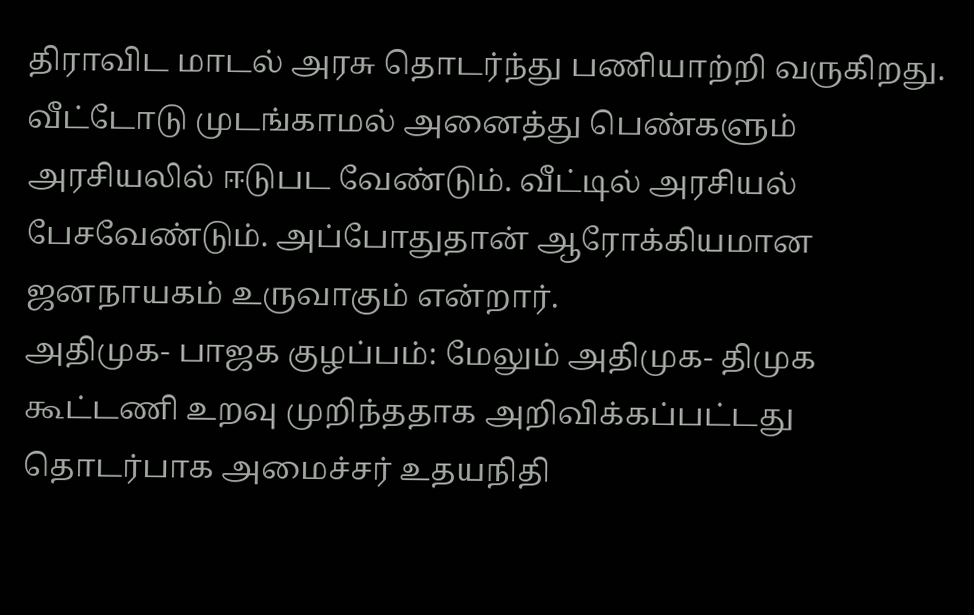திராவிட மாடல் அரசு தொடர்ந்து பணியாற்றி வருகிறது. வீட்டோடு முடங்காமல் அனைத்து பெண்களும் அரசியலில் ஈடுபட வேண்டும். வீட்டில் அரசியல் பேசவேண்டும். அப்போதுதான் ஆரோக்கியமான ஜனநாயகம் உருவாகும் என்றார்.
அதிமுக- பாஜக குழப்பம்: மேலும் அதிமுக- திமுக கூட்டணி உறவு முறிந்ததாக அறிவிக்கப்பட்டது தொடர்பாக அமைச்சர் உதயநிதி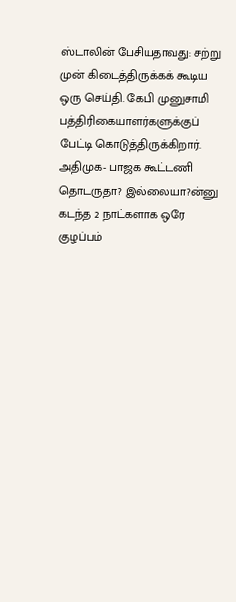ஸ்டாலின் பேசியதாவது: சற்று முன் கிடைத்திருக்கக் கூடிய ஒரு செய்தி. கேபி முனுசாமி பத்திரிகையாளர்களுக்குப் பேட்டி கொடுத்திருக்கிறார். அதிமுக- பாஜக கூட்டணி தொடருதா? இல்லையா?ன்னு கடந்த 2 நாட்களாக ஒரே குழப்பம்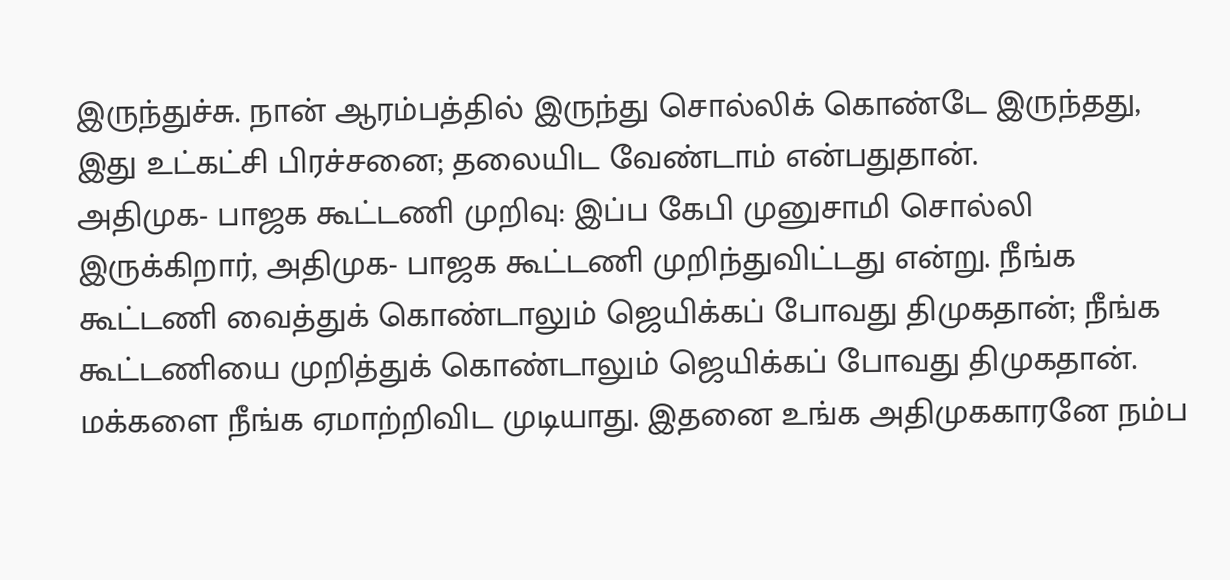இருந்துச்சு. நான் ஆரம்பத்தில் இருந்து சொல்லிக் கொண்டே இருந்தது, இது உட்கட்சி பிரச்சனை; தலையிட வேண்டாம் என்பதுதான்.
அதிமுக- பாஜக கூட்டணி முறிவு: இப்ப கேபி முனுசாமி சொல்லி இருக்கிறார், அதிமுக- பாஜக கூட்டணி முறிந்துவிட்டது என்று. நீங்க கூட்டணி வைத்துக் கொண்டாலும் ஜெயிக்கப் போவது திமுகதான்; நீங்க கூட்டணியை முறித்துக் கொண்டாலும் ஜெயிக்கப் போவது திமுகதான். மக்களை நீங்க ஏமாற்றிவிட முடியாது. இதனை உங்க அதிமுககாரனே நம்ப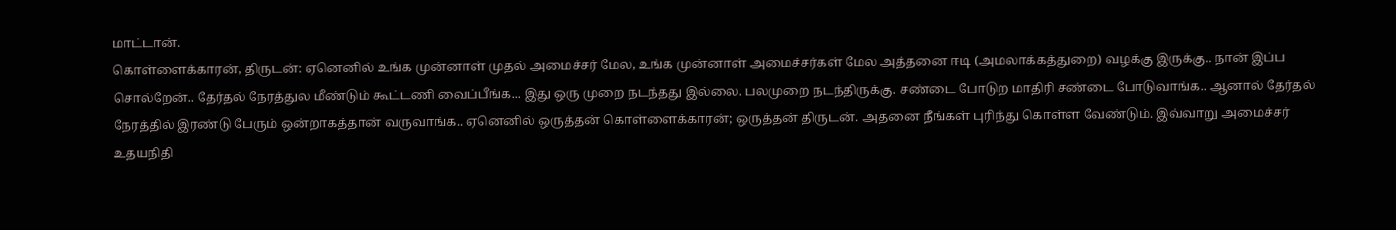மாட்டான்.
கொள்ளைக்காரன், திருடன்: ஏனெனில் உங்க முன்னாள் முதல் அமைச்சர் மேல, உங்க முன்னாள் அமைச்சர்கள் மேல அத்தனை ஈடி (அமலாக்கத்துறை) வழக்கு இருக்கு.. நான் இப்ப சொல்றேன்.. தேர்தல் நேரத்துல மீண்டும் கூட்டணி வைப்பீங்க... இது ஒரு முறை நடந்தது இல்லை. பலமுறை நடந்திருக்கு. சண்டை போடுற மாதிரி சண்டை போடுவாங்க.. ஆனால் தேர்தல் நேரத்தில் இரண்டு பேரும் ஒன்றாகத்தான் வருவாங்க.. ஏனெனில் ஒருத்தன் கொள்ளைக்காரன்; ஒருத்தன் திருடன். அதனை நீங்கள் புரிந்து கொள்ள வேண்டும். இவ்வாறு அமைச்சர் உதயநிதி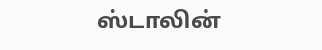ஸ்டாலின்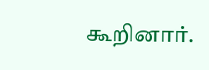கூறினார்.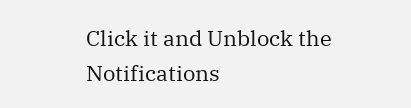Click it and Unblock the Notifications